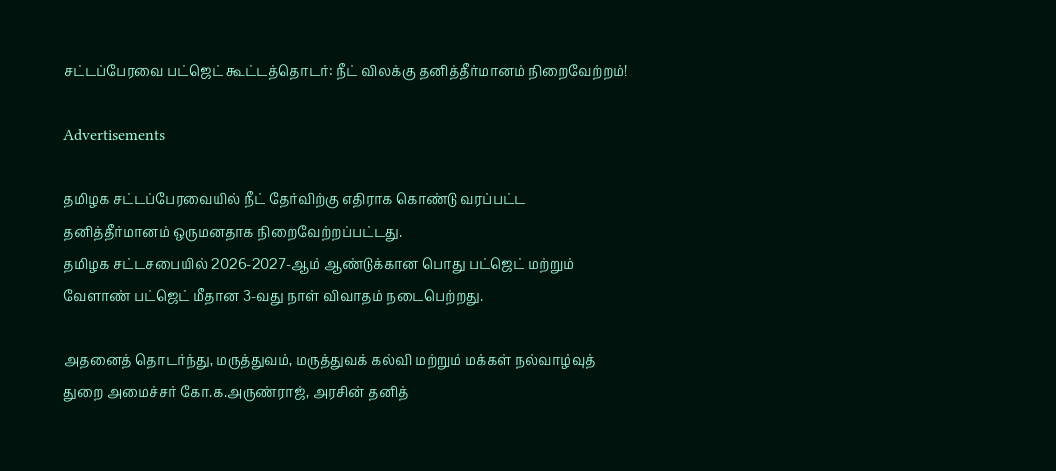சட்டப்பேரவை பட்ஜெட் கூட்டத்தொடர்: நீட் விலக்கு தனித்தீர்மானம் நிறைவேற்றம்!

Advertisements

தமிழக சட்டப்பேரவையில் நீட் தேர்விற்கு எதிராக கொண்டு வரப்பட்ட தனித்தீர்மானம் ஒருமனதாக நிறைவேற்றப்பட்டது.
தமிழக சட்டசபையில் 2026-2027-ஆம் ஆண்டுக்கான பொது பட்ஜெட் மற்றும் வேளாண் பட்ஜெட் மீதான 3-வது நாள் விவாதம் நடைபெற்றது.

அதனைத் தொடர்ந்து, மருத்துவம், மருத்துவக் கல்வி மற்றும் மக்கள் நல்வாழ்வுத் துறை அமைச்சர் கோ.க.அருண்ராஜ், அரசின் தனித்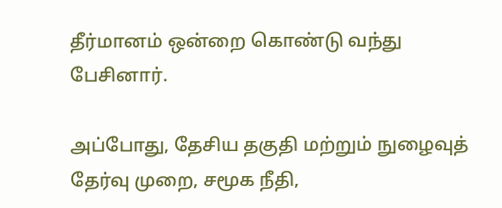தீர்மானம் ஒன்றை கொண்டு வந்து பேசினார்.

அப்போது, தேசிய தகுதி மற்றும் நுழைவுத் தேர்வு முறை, சமூக நீதி,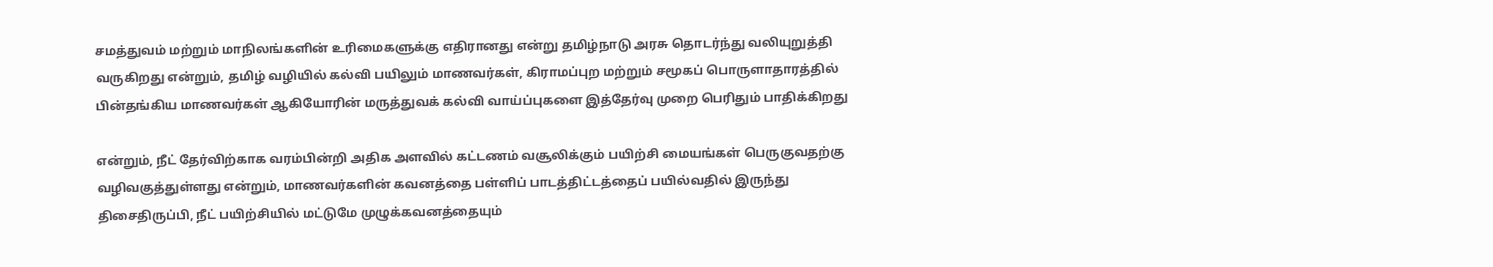சமத்துவம் மற்றும் மாநிலங்களின் உரிமைகளுக்கு எதிரானது என்று தமிழ்நாடு அரசு தொடர்ந்து வலியுறுத்தி வருகிறது என்றும், தமிழ் வழியில் கல்வி பயிலும் மாணவர்கள், கிராமப்புற மற்றும் சமூகப் பொருளாதாரத்தில் பின்தங்கிய மாணவர்கள் ஆகியோரின் மருத்துவக் கல்வி வாய்ப்புகளை இத்தேர்வு முறை பெரிதும் பாதிக்கிறது

என்றும், நீட் தேர்விற்காக வரம்பின்றி அதிக அளவில் கட்டணம் வசூலிக்கும் பயிற்சி மையங்கள் பெருகுவதற்கு வழிவகுத்துள்ளது என்றும், மாணவர்களின் கவனத்தை பள்ளிப் பாடத்திட்டத்தைப் பயில்வதில் இருந்து திசைதிருப்பி, நீட் பயிற்சியில் மட்டுமே முழுக்கவனத்தையும்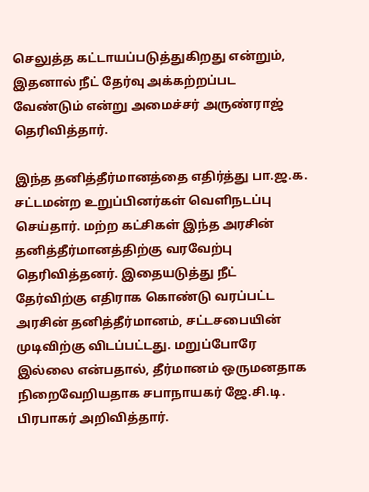செலுத்த கட்டாயப்படுத்துகிறது என்றும், இதனால் நீட் தேர்வு அக்கற்றப்பட வேண்டும் என்று அமைச்சர் அருண்ராஜ் தெரிவித்தார்.

இந்த தனித்தீர்மானத்தை எதிர்த்து பா.ஜ.க. சட்டமன்ற உறுப்பினர்கள் வெளிநடப்பு செய்தார். மற்ற கட்சிகள் இந்த அரசின் தனித்தீர்மானத்திற்கு வரவேற்பு தெரிவித்தனர். இதையடுத்து நீட் தேர்விற்கு எதிராக கொண்டு வரப்பட்ட அரசின் தனித்தீர்மானம், சட்டசபையின் முடிவிற்கு விடப்பட்டது. மறுப்போரே இல்லை என்பதால், தீர்மானம் ஒருமனதாக நிறைவேறியதாக சபாநாயகர் ஜே.சி.டி. பிரபாகர் அறிவித்தார்.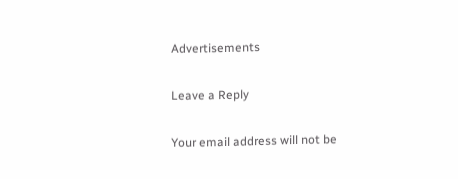Advertisements

Leave a Reply

Your email address will not be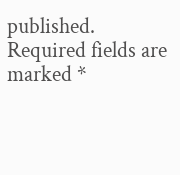published. Required fields are marked *